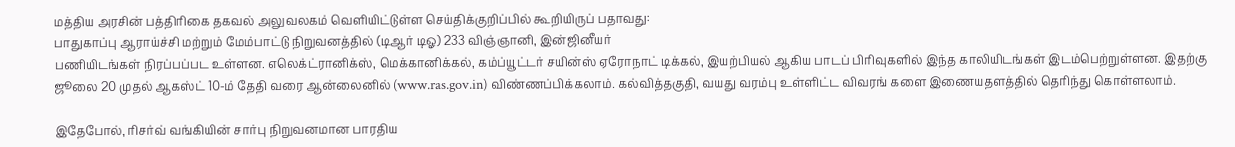மத்திய அரசின் பத்திரிகை தகவல் அலுவலகம் வெளியிட்டுள்ள செய்திக்குறிப்பில் கூறியிருப் பதாவது:
பாதுகாப்பு ஆராய்ச்சி மற்றும் மேம்பாட்டு நிறுவனத்தில் (டிஆர் டிஓ) 233 விஞ்ஞானி, இன்ஜினீயர்
பணியிடங்கள் நிரப்பப்பட உள்ளன. எலெக்ட்ரானிக்ஸ், மெக்கானிக்கல், கம்ப்யூட்டர் சயின்ஸ் ஏரோநாட் டிக்கல், இயற்பியல் ஆகிய பாடப் பிரிவுகளில் இந்த காலியிடங்கள் இடம்பெற்றுள்ளன. இதற்கு ஜூலை 20 முதல் ஆகஸ்ட் 10-ம் தேதி வரை ஆன்லைனில் (www.ras.gov.in) விண்ணப்பிக்கலாம். கல்வித்தகுதி, வயது வரம்பு உள்ளிட்ட விவரங் களை இணையதளத்தில் தெரிந்து கொள்ளலாம்.

இதேபோல், ரிசர்வ் வங்கியின் சார்பு நிறுவனமான பாரதிய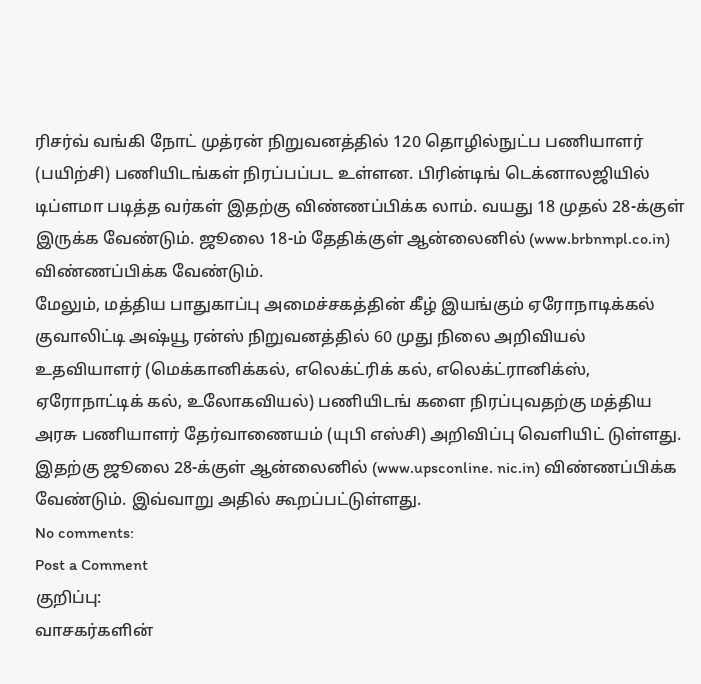ரிசர்வ் வங்கி நோட் முத்ரன் நிறுவனத்தில் 120 தொழில்நுட்ப பணியாளர் (பயிற்சி) பணியிடங்கள் நிரப்பப்பட உள்ளன. பிரின்டிங் டெக்னாலஜியில் டிப்ளமா படித்த வர்கள் இதற்கு விண்ணப்பிக்க லாம். வயது 18 முதல் 28-க்குள் இருக்க வேண்டும். ஜூலை 18-ம் தேதிக்குள் ஆன்லைனில் (www.brbnmpl.co.in) விண்ணப்பிக்க வேண்டும்.
மேலும், மத்திய பாதுகாப்பு அமைச்சகத்தின் கீழ் இயங்கும் ஏரோநாடிக்கல் குவாலிட்டி அஷ்யூ ரன்ஸ் நிறுவனத்தில் 60 முது நிலை அறிவியல் உதவியாளர் (மெக்கானிக்கல், எலெக்ட்ரிக் கல், எலெக்ட்ரானிக்ஸ், ஏரோநாட்டிக் கல், உலோகவியல்) பணியிடங் களை நிரப்புவதற்கு மத்திய அரசு பணியாளர் தேர்வாணையம் (யுபி எஸ்சி) அறிவிப்பு வெளியிட் டுள்ளது. இதற்கு ஜூலை 28-க்குள் ஆன்லைனில் (www.upsconline. nic.in) விண்ணப்பிக்க வேண்டும். இவ்வாறு அதில் கூறப்பட்டுள்ளது.
No comments:
Post a Comment
குறிப்பு:
வாசகர்களின்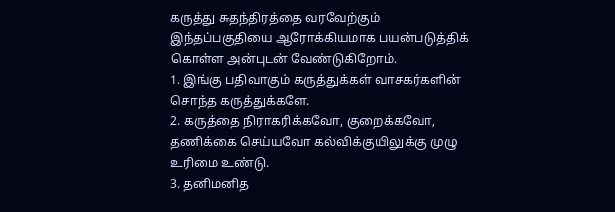கருத்து சுதந்திரத்தை வரவேற்கும் இந்தப்பகுதியை ஆரோக்கியமாக பயன்படுத்திக் கொள்ள அன்புடன் வேண்டுகிறோம்.
1. இங்கு பதிவாகும் கருத்துக்கள் வாசகர்களின் சொந்த கருத்துக்களே.
2. கருத்தை நிராகரிக்கவோ, குறைக்கவோ, தணிக்கை செய்யவோ கல்விக்குயிலுக்கு முழு உரிமை உண்டு.
3. தனிமனித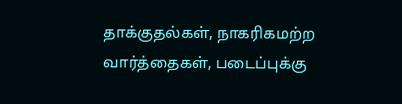தாக்குதல்கள், நாகரிகமற்ற வார்த்தைகள், படைப்புக்கு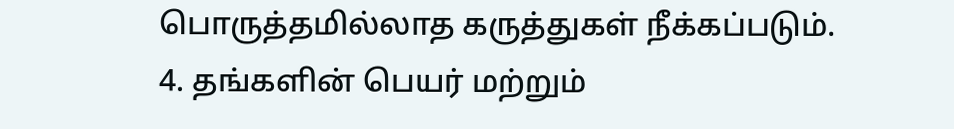பொருத்தமில்லாத கருத்துகள் நீக்கப்படும்.
4. தங்களின் பெயர் மற்றும்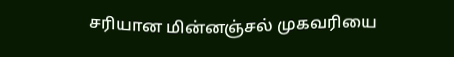சரியான மின்னஞ்சல் முகவரியை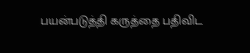பயன்படுத்தி கருத்தை பதிவிட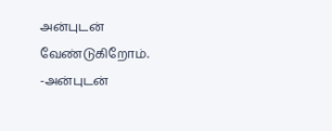அன்புடன் வேண்டுகிறோம்.
-அன்புடன்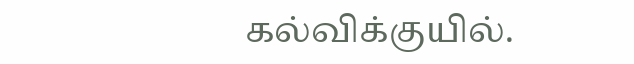கல்விக்குயில்.